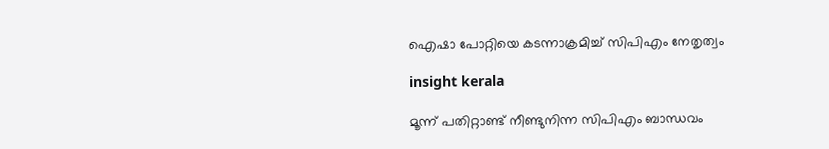ഐഷാ പോറ്റിയെ കടന്നാക്രമിച്ച് സിപിഎം നേതൃത്വം

insight kerala

മൂന്ന് പതിറ്റാണ്ട് നീണ്ടുനിന്ന സിപിഎം ബാന്ധവം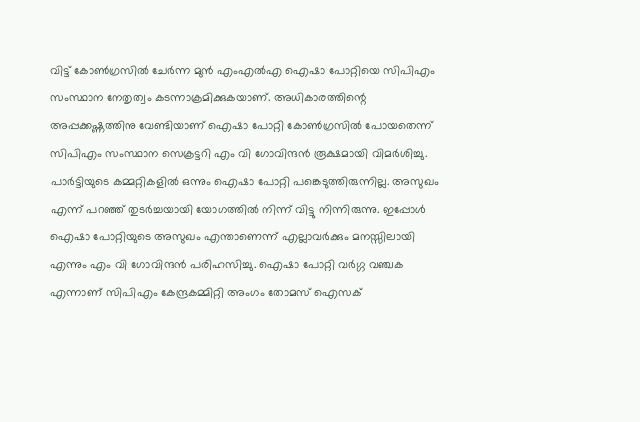വിട്ട് കോൺഗ്രസിൽ ചേർന്ന മുൻ എംഎൽഎ ഐഷാ പോറ്റിയെ സിപിഎം സംസ്ഥാന നേതൃത്വം കടന്നാക്രമിക്കുകയാണ്. അധികാരത്തിന്റെ അപ്പക്കഷ്ണത്തിനു വേണ്ടിയാണ് ഐഷാ പോറ്റി കോൺഗ്രസിൽ പോയതെന്ന് സിപിഎം സംസ്ഥാന സെക്രട്ടറി എം വി ഗോവിന്ദൻ രൂക്ഷമായി വിമർശിച്ചു. പാർട്ടിയുടെ കമ്മറ്റികളിൽ ഒന്നും ഐഷാ പോറ്റി പങ്കെടുത്തിരുന്നില്ല. അസുഖം എന്ന് പറഞ്ഞ് തുടർച്ചയായി യോഗത്തിൽ നിന്ന് വിട്ടു നിന്നിരുന്നു. ഇപ്പോൾ ഐഷാ പോറ്റിയുടെ അസുഖം എന്താണെന്ന് എല്ലാവർക്കും മനസ്സിലായി എന്നും എം വി ഗോവിന്ദൻ പരിഹസിച്ചു. ഐഷാ പോറ്റി വർഗ്ഗ വഞ്ചക എന്നാണ് സിപിഎം കേന്ദ്രകമ്മിറ്റി അംഗം തോമസ് ഐസക്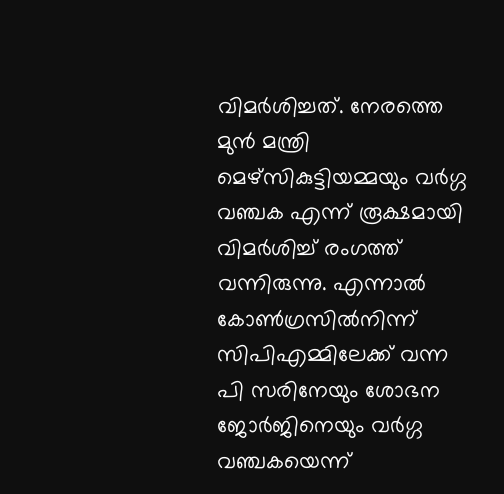വിമർശിച്ചത്. നേരത്തെ മുൻ മന്ത്രി മെഴ്സികുട്ടിയമ്മയും വർഗ്ഗ വഞ്ചക എന്ന് രൂക്ഷമായി വിമർശിച്ച് രംഗത്ത് വന്നിരുന്നു. എന്നാൽ കോൺഗ്രസിൽനിന്ന് സിപിഎമ്മിലേക്ക് വന്ന പി സരിനേയും ശോഭന ജോർജിനെയും വർഗ്ഗ വഞ്ചകയെന്ന്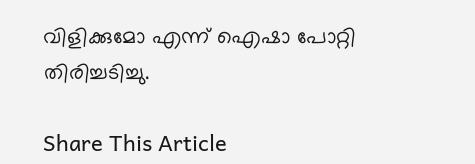വിളിക്കുമോ എന്ന് ഐഷാ പോറ്റി തിരിച്ചടിച്ചു.

Share This Article